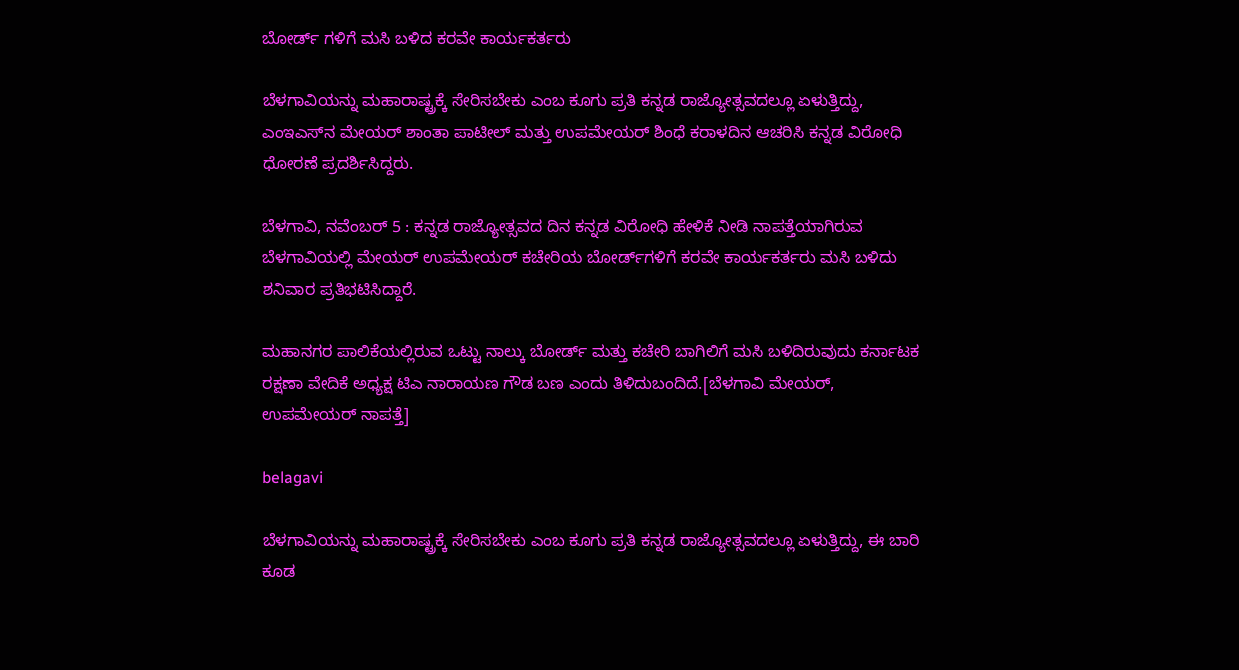ಬೋರ್ಡ್ ಗಳಿಗೆ ಮಸಿ ಬಳಿದ ಕರವೇ ಕಾರ್ಯಕರ್ತರು

ಬೆಳಗಾವಿಯನ್ನು ಮಹಾರಾಷ್ಟ್ರಕ್ಕೆ ಸೇರಿಸಬೇಕು ಎಂಬ ಕೂಗು ಪ್ರತಿ ಕನ್ನಡ ರಾಜ್ಯೋತ್ಸವದಲ್ಲೂ ಏಳುತ್ತಿದ್ದು, ಎಂಇಎಸ್‌ನ ಮೇಯರ್ ಶಾಂತಾ ಪಾಟೀಲ್ ಮತ್ತು ಉಪಮೇಯರ್ ಶಿಂಧೆ ಕರಾಳದಿನ ಆಚರಿಸಿ ಕನ್ನಡ ವಿರೋಧಿ ಧೋರಣೆ ಪ್ರದರ್ಶಿಸಿದ್ದರು.

ಬೆಳಗಾವಿ, ನವೆಂಬರ್ 5 : ಕನ್ನಡ ರಾಜ್ಯೋತ್ಸವದ ದಿನ ಕನ್ನಡ ವಿರೋಧಿ ಹೇಳಿಕೆ ನೀಡಿ ನಾಪತ್ತೆಯಾಗಿರುವ ಬೆಳಗಾವಿಯಲ್ಲಿ ಮೇಯರ್ ಉಪಮೇಯರ್ ಕಚೇರಿಯ ಬೋರ್ಡ್‌ಗಳಿಗೆ ಕರವೇ ಕಾರ್ಯಕರ್ತರು ಮಸಿ ಬಳಿದು ಶನಿವಾರ ಪ್ರತಿಭಟಿಸಿದ್ದಾರೆ.

ಮಹಾನಗರ ಪಾಲಿಕೆಯಲ್ಲಿರುವ ಒಟ್ಟು ನಾಲ್ಕು ಬೋರ್ಡ್ ಮತ್ತು ಕಚೇರಿ ಬಾಗಿಲಿಗೆ ಮಸಿ ಬಳಿದಿರುವುದು ಕರ್ನಾಟಕ ರಕ್ಷಣಾ ವೇದಿಕೆ ಅಧ್ಯಕ್ಷ ಟಿಎ ನಾರಾಯಣ ಗೌಡ ಬಣ ಎಂದು ತಿಳಿದುಬಂದಿದೆ.[ಬೆಳಗಾವಿ ಮೇಯರ್, ಉಪಮೇಯರ್ ನಾಪತ್ತೆ]

belagavi

ಬೆಳಗಾವಿಯನ್ನು ಮಹಾರಾಷ್ಟ್ರಕ್ಕೆ ಸೇರಿಸಬೇಕು ಎಂಬ ಕೂಗು ಪ್ರತಿ ಕನ್ನಡ ರಾಜ್ಯೋತ್ಸವದಲ್ಲೂ ಏಳುತ್ತಿದ್ದು, ಈ ಬಾರಿ ಕೂಡ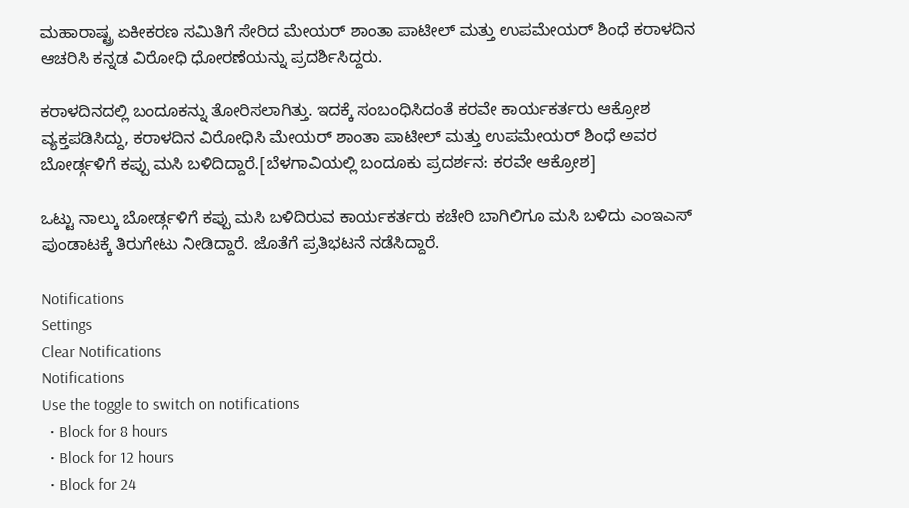ಮಹಾರಾಷ್ಟ್ರ ಏಕೀಕರಣ ಸಮಿತಿಗೆ ಸೇರಿದ ಮೇಯರ್ ಶಾಂತಾ ಪಾಟೀಲ್ ಮತ್ತು ಉಪಮೇಯರ್ ಶಿಂಧೆ ಕರಾಳದಿನ ಆಚರಿಸಿ ಕನ್ನಡ ವಿರೋಧಿ ಧೋರಣೆಯನ್ನು ಪ್ರದರ್ಶಿಸಿದ್ದರು.

ಕರಾಳದಿನದಲ್ಲಿ ಬಂದೂಕನ್ನು ತೋರಿಸಲಾಗಿತ್ತು. ಇದಕ್ಕೆ ಸಂಬಂಧಿಸಿದಂತೆ ಕರವೇ ಕಾರ್ಯಕರ್ತರು ಆಕ್ರೋಶ ವ್ಯಕ್ತಪಡಿಸಿದ್ದು, ಕರಾಳದಿನ ವಿರೋಧಿಸಿ ಮೇಯರ್ ಶಾಂತಾ ಪಾಟೀಲ್‌ ಮತ್ತು ಉಪಮೇಯರ್ ಶಿಂಧೆ ಅವರ ಬೋರ್ಡ್ಗಳಿಗೆ ಕಪ್ಪು ಮಸಿ ಬಳಿದಿದ್ದಾರೆ.[ಬೆಳಗಾವಿಯಲ್ಲಿ ಬಂದೂಕು ಪ್ರದರ್ಶನ: ಕರವೇ ಆಕ್ರೋಶ]

ಒಟ್ಟು ನಾಲ್ಕು ಬೋರ್ಡ್ಗಳಿಗೆ ಕಪ್ಪು ಮಸಿ ಬಳಿದಿರುವ ಕಾರ್ಯಕರ್ತರು ಕಚೇರಿ ಬಾಗಿಲಿಗೂ ಮಸಿ ಬಳಿದು ಎಂಇಎಸ್ ಪುಂಡಾಟಕ್ಕೆ ತಿರುಗೇಟು ನೀಡಿದ್ದಾರೆ. ಜೊತೆಗೆ ಪ್ರತಿಭಟನೆ ನಡೆಸಿದ್ದಾರೆ.

Notifications
Settings
Clear Notifications
Notifications
Use the toggle to switch on notifications
  • Block for 8 hours
  • Block for 12 hours
  • Block for 24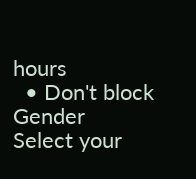hours
  • Don't block
Gender
Select your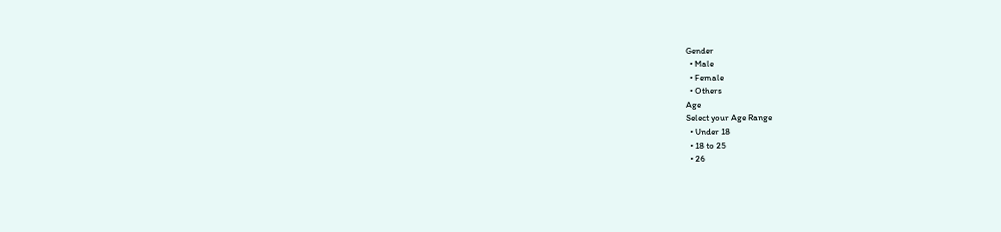Gender
  • Male
  • Female
  • Others
Age
Select your Age Range
  • Under 18
  • 18 to 25
  • 26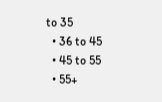to 35
  • 36 to 45
  • 45 to 55
  • 55+